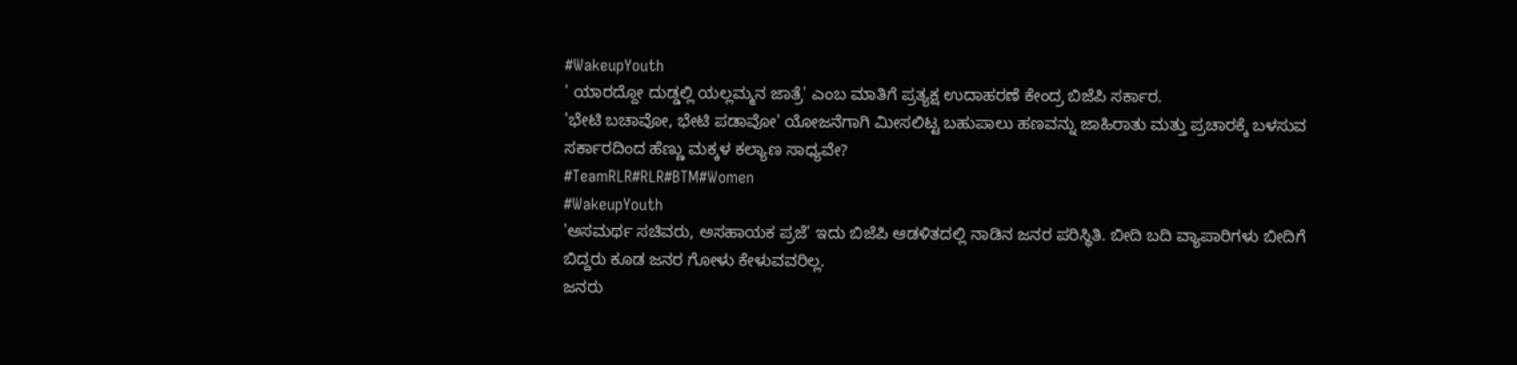#WakeupYouth
' ಯಾರದ್ದೋ ದುಡ್ಡಲ್ಲಿ ಯಲ್ಲಮ್ಮನ ಜಾತ್ರೆ' ಎಂಬ ಮಾತಿಗೆ ಪ್ರತ್ಯಕ್ಷ ಉದಾಹರಣೆ ಕೇಂದ್ರ ಬಿಜೆಪಿ ಸರ್ಕಾರ.
'ಭೇಟಿ ಬಚಾವೋ, ಭೇಟಿ ಪಡಾವೋ' ಯೋಜನೆಗಾಗಿ ಮೀಸಲಿಟ್ಟ ಬಹುಪಾಲು ಹಣವನ್ನು ಜಾಹಿರಾತು ಮತ್ತು ಪ್ರಚಾರಕ್ಕೆ ಬಳಸುವ ಸರ್ಕಾರದಿಂದ ಹೆಣ್ಣು ಮಕ್ಕಳ ಕಲ್ಯಾಣ ಸಾಧ್ಯವೇ?
#TeamRLR#RLR#BTM#Women
#WakeupYouth
'ಅಸಮರ್ಥ ಸಚಿವರು, ಅಸಹಾಯಕ ಪ್ರಜೆ' ಇದು ಬಿಜೆಪಿ ಆಡಳಿತದಲ್ಲಿ ನಾಡಿನ ಜನರ ಪರಿಸ್ಥಿತಿ. ಬೀದಿ ಬದಿ ವ್ಯಾಪಾರಿಗಳು ಬೀದಿಗೆ ಬಿದ್ದರು ಕೂಡ ಜನರ ಗೋಳು ಕೇಳುವವರಿಲ್ಲ.
ಜನರು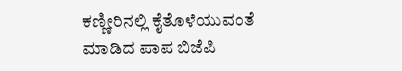ಕಣ್ಣೀರಿನಲ್ಲಿ ಕೈತೊಳೆಯುವಂತೆ ಮಾಡಿದ ಪಾಪ ಬಿಜೆಪಿ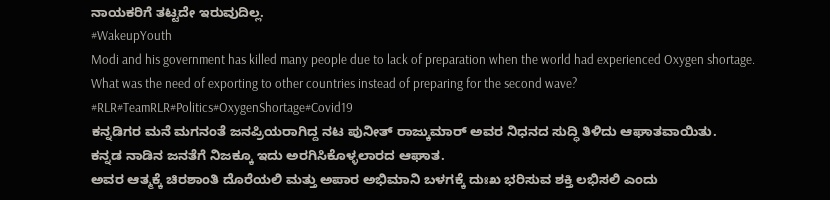ನಾಯಕರಿಗೆ ತಟ್ಟದೇ ಇರುವುದಿಲ್ಲ.
#WakeupYouth
Modi and his government has killed many people due to lack of preparation when the world had experienced Oxygen shortage.
What was the need of exporting to other countries instead of preparing for the second wave?
#RLR#TeamRLR#Politics#OxygenShortage#Covid19
ಕನ್ನಡಿಗರ ಮನೆ ಮಗನಂತೆ ಜನಪ್ರಿಯರಾಗಿದ್ದ ನಟ ಪುನೀತ್ ರಾಜ್ಕುಮಾರ್ ಅವರ ನಿಧನದ ಸುದ್ಧಿ ತಿಳಿದು ಆಘಾತವಾಯಿತು.
ಕನ್ನಡ ನಾಡಿನ ಜನತೆಗೆ ನಿಜಕ್ಕೂ ಇದು ಅರಗಿಸಿಕೊಳ್ಳಲಾರದ ಆಘಾತ.
ಅವರ ಆತ್ಮಕ್ಕೆ ಚಿರಶಾಂತಿ ದೊರೆಯಲಿ ಮತ್ತು ಅಪಾರ ಅಭಿಮಾನಿ ಬಳಗಕ್ಕೆ ದುಃಖ ಭರಿಸುವ ಶಕ್ತಿ ಲಭಿಸಲಿ ಎಂದು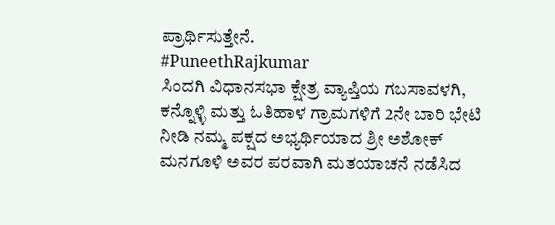ಪ್ರಾರ್ಥಿಸುತ್ತೇನೆ.
#PuneethRajkumar
ಸಿಂದಗಿ ವಿಧಾನಸಭಾ ಕ್ಷೇತ್ರ ವ್ಯಾಪ್ತಿಯ ಗಬಸಾವಳಗಿ, ಕನ್ನೊಳ್ಳಿ ಮತ್ತು ಓತಿಹಾಳ ಗ್ರಾಮಗಳಿಗೆ 2ನೇ ಬಾರಿ ಭೇಟಿ ನೀಡಿ ನಮ್ಮ ಪಕ್ಷದ ಅಭ್ಯರ್ಥಿಯಾದ ಶ್ರೀ ಅಶೋಕ್ ಮನಗೂಳಿ ಅವರ ಪರವಾಗಿ ಮತಯಾಚನೆ ನಡೆಸಿದ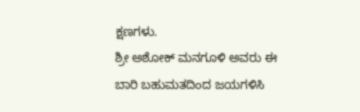ಕ್ಷಣಗಳು.
ಶ್ರೀ ಅಶೋಕ್ ಮನಗೂಳಿ ಅವರು ಈ ಬಾರಿ ಬಹುಮತದಿಂದ ಜಯಗಳಿಸಿ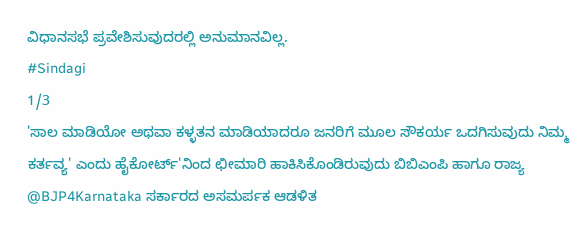ವಿಧಾನಸಭೆ ಪ್ರವೇಶಿಸುವುದರಲ್ಲಿ ಅನುಮಾನವಿಲ್ಲ.
#Sindagi
1/3
'ಸಾಲ ಮಾಡಿಯೋ ಅಥವಾ ಕಳ್ಳತನ ಮಾಡಿಯಾದರೂ ಜನರಿಗೆ ಮೂಲ ಸೌಕರ್ಯ ಒದಗಿಸುವುದು ನಿಮ್ಮ ಕರ್ತವ್ಯ' ಎಂದು ಹೈಕೋರ್ಟ್'ನಿಂದ ಛೀಮಾರಿ ಹಾಕಿಸಿಕೊಂಡಿರುವುದು ಬಿಬಿಎಂಪಿ ಹಾಗೂ ರಾಜ್ಯ @BJP4Karnataka ಸರ್ಕಾರದ ಅಸಮರ್ಪಕ ಆಡಳಿತ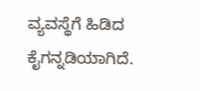ವ್ಯವಸ್ಥೆಗೆ ಹಿಡಿದ ಕೈಗನ್ನಡಿಯಾಗಿದೆ.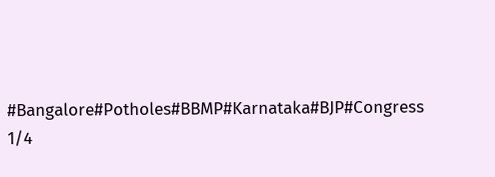#Bangalore#Potholes#BBMP#Karnataka#BJP#Congress
1/4